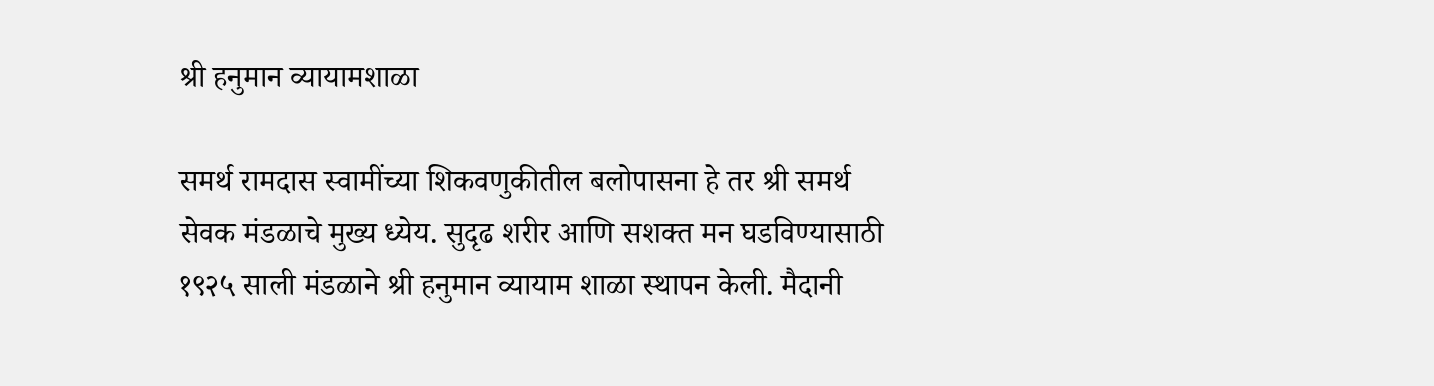श्री हनुमान व्यायामशाळा

समर्थ रामदास स्वामींच्या शिकवणुकीतील बलोपासना हे तर श्री समर्थ सेवक मंडळाचे मुख्य ध्येय. सुदृढ शरीर आणि सशक्त मन घडविण्यासाठी १९२५ साली मंडळाने श्री हनुमान व्यायाम शाळा स्थापन केली. मैदानी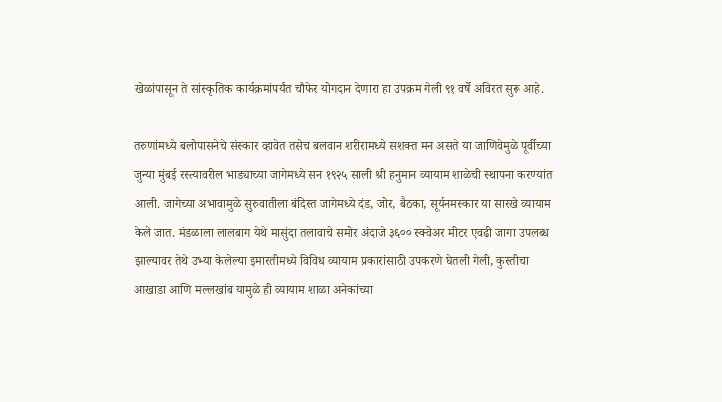खेळांपासून ते सांस्कृतिक कार्यक्रमांपर्यंत चौफेर योगदान देणारा हा उपक्रम गेली ९१ वर्षे अविरत सुरू आहे.

तरुणांमध्ये बलोपासनेचे संस्कार व्हावेत तसेच बलवान शरीरामध्ये सशक्त मन असते या जाणिवेमुळे पूर्वीच्या जुन्या मुंबई रस्त्यावरील भाड्याच्या जागेमध्ये सन १९२५ साली श्री हनुमान व्यायाम शाळेची स्थापना करण्यांत आली. जागेच्या अभावामुळे सुरुवातीला बंदिस्त जागेमध्ये दंड, जोर, बैठका, सूर्यनमस्कार या सारखे व्यायाम केले जात. मंडळाला लालबाग येथे मासुंदा तलावाचे समोर अंदाजे ३६०० स्क्वेअर मीटर एवढी जागा उपलब्ध झाल्यावर तेथे उभ्या केलेल्या इमारतीमध्ये विविध व्यायाम प्रकारांसाठी उपकरणे घेतली गेली, कुस्तीचा आखाडा आणि मल्लखांब यामुळे ही व्यायाम शाळा अनेकांच्या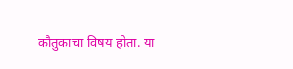कौतुकाचा विषय होता. या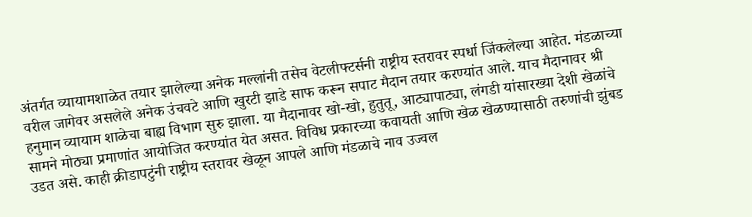अंतर्गत व्यायामशाळेत तयार झालेल्या अनेक मल्लांनी तसेच वेटलीफ्टर्सनी राष्ट्रीय स्तरावर स्पर्धा जिंकलेल्या आहेत. मंडळाच्या वरील जागेवर असलेले अनेक उंचवटे आणि खुरटी झाडे साफ करून सपाट मैदान तयार करण्यांत आले. याच मैदानावर श्री हनुमान व्यायाम शाळेचा बाह्य विभाग सुरु झाला. या मैदानावर खो-खो, हुतुतू, आट्यापाट्या, लंगडी यांसारख्या देशी खेळांचे सामने मोठ्या प्रमाणांत आयोजित करण्यांत येत असत. विविध प्रकारच्या कवायती आणि खेळ खेळण्यासाठी तरुणांची झुंबड उडत असे. काही क्रीडापटुंनी राष्ट्रीय स्तरावर खेळून आपले आणि मंडळाचे नाव उज्वल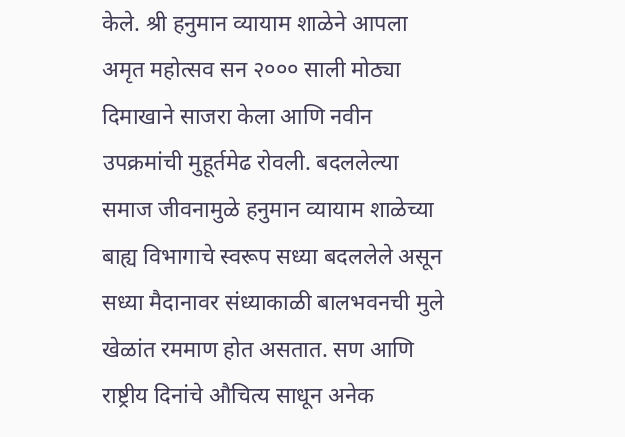केले. श्री हनुमान व्यायाम शाळेने आपला अमृत महोत्सव सन २००० साली मोठ्या दिमाखाने साजरा केला आणि नवीन उपक्रमांची मुहूर्तमेढ रोवली. बदललेल्या समाज जीवनामुळे हनुमान व्यायाम शाळेच्या बाह्य विभागाचे स्वरूप सध्या बदललेले असून सध्या मैदानावर संध्याकाळी बालभवनची मुले खेळांत रममाण होत असतात. सण आणि राष्ट्रीय दिनांचे औचित्य साधून अनेक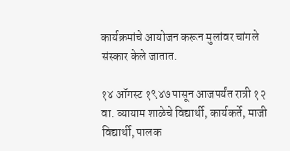कार्यक्रमांचे आयोजन करून मुलांवर चांगले संस्कार केले जातात.

१४ ऑगस्ट १९४७ पासून आजपर्यंत रात्री १२ वा. व्यायाम शाळेचे विद्यार्थी, कार्यकर्ते, माजी विद्यार्थी, पालक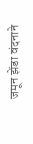जमून झेंडा वंदनाने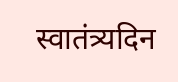स्वातंत्र्यदिन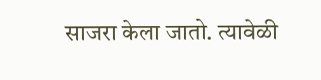साजरा केला जातो. त्यावेळी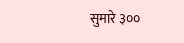सुमारे ३००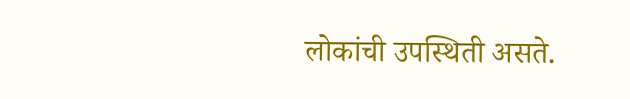लोकांची उपस्थिती असते.